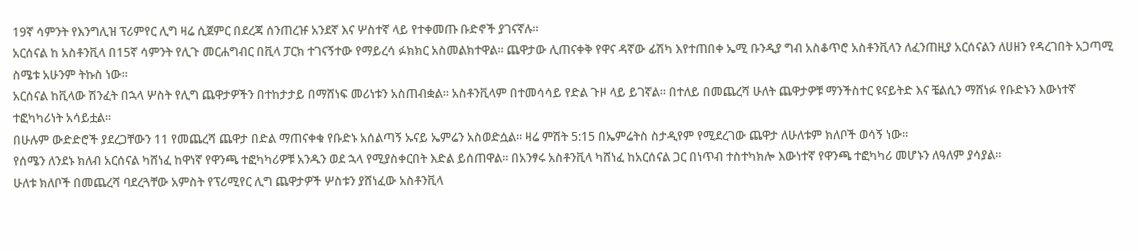19ኛ ሳምንት የእንግሊዝ ፕሪምየር ሊግ ዛሬ ሲጀምር በደረጃ ሰንጠረዡ አንደኛ እና ሦስተኛ ላይ የተቀመጡ ቡድኖች ያገናኛሉ።
አርሰናል ከ አስቶንቪላ በ15ኛ ሳምንት የሊጉ መርሐግብር በቪላ ፓርክ ተገናኝተው የማይረሳ ፉክክር አስመልክተዋል። ጨዋታው ሊጠናቀቅ የዋና ዳኛው ፊሽካ እየተጠበቀ ኤሚ ቡንዲያ ግብ አስቆጥሮ አስቶንቪላን ለፈንጠዚያ አርሰናልን ለሀዘን የዳረገበት አጋጣሚ ስሜቱ አሁንም ትኩስ ነው።
አርሰናል ከቪላው ሽንፈት በኋላ ሦስት የሊግ ጨዋታዎችን በተከታታይ በማሸነፍ መሪነቱን አስጠብቋል። አስቶንቪላም በተመሳሳይ የድል ጉዞ ላይ ይገኛል። በተለይ በመጨረሻ ሁለት ጨዋታዎቹ ማንችስተር ዩናይትድ እና ቼልሲን ማሸነፉ የቡድኑን እውነተኛ ተፎካካሪነት አሳይቷል።
በሁሉም ውድድሮች ያደረጋቸውን 11 የመጨረሻ ጨዋታ በድል ማጠናቀቁ የቡድኑ አሰልጣኝ ኡናይ ኤምሬን አስወድሷል። ዛሬ ምሽት 5:15 በኤምሬትስ ስታዲየም የሚደረገው ጨዋታ ለሁለቱም ክለቦች ወሳኝ ነው።
የሰሜን ለንደኑ ክለብ አርሰናል ካሸነፈ ከዋነኛ የዋንጫ ተፎካካሪዎቹ አንዱን ወደ ኋላ የሚያስቀርበት እድል ይሰጠዋል። በአንፃሩ አስቶንቪላ ካሸነፈ ከአርሰናል ጋር በነጥብ ተስተካክሎ እውነተኛ የዋንጫ ተፎካካሪ መሆኑን ለዓለም ያሳያል።
ሁለቱ ክለቦች በመጨረሻ ባደረጓቸው አምስት የፕሪሚየር ሊግ ጨዋታዎች ሦስቱን ያሸነፈው አስቶንቪላ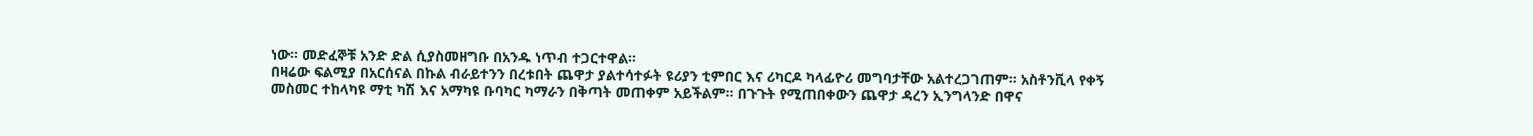ነው። መድፈኞቹ አንድ ድል ሲያስመዘግቡ በአንዱ ነጥብ ተጋርተዋል።
በዛሬው ፍልሚያ በአርሰናል በኩል ብራይተንን በረቱበት ጨዋታ ያልተሳተፉት ዩሪያን ቲምበር እና ሪካርዶ ካላፊዮሪ መግባታቸው አልተረጋገጠም። አስቶንቪላ የቀኝ መስመር ተከላካዩ ማቲ ካሽ እና አማካዩ ቡባካር ካማራን በቅጣት መጠቀም አይችልም። በጉጉት የሚጠበቀውን ጨዋታ ዳረን ኢንግላንድ በዋና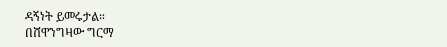ዳኝነት ይመሩታል።
በሸዋንግዛው ግርማ